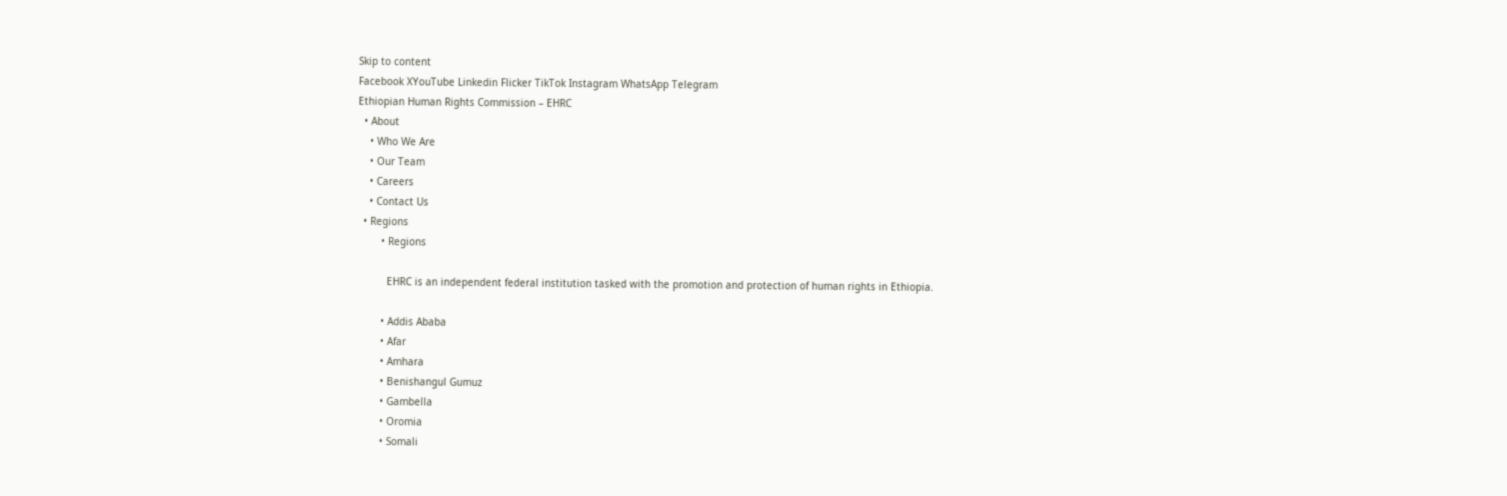Skip to content
Facebook XYouTube Linkedin Flicker TikTok Instagram WhatsApp Telegram
Ethiopian Human Rights Commission – EHRC
  • About
    • Who We Are
    • Our Team
    • Careers
    • Contact Us
  • Regions
        • Regions

          EHRC is an independent federal institution tasked with the promotion and protection of human rights in Ethiopia.

        • Addis Ababa
        • Afar
        • Amhara
        • Benishangul Gumuz
        • Gambella
        • Oromia
        • Somali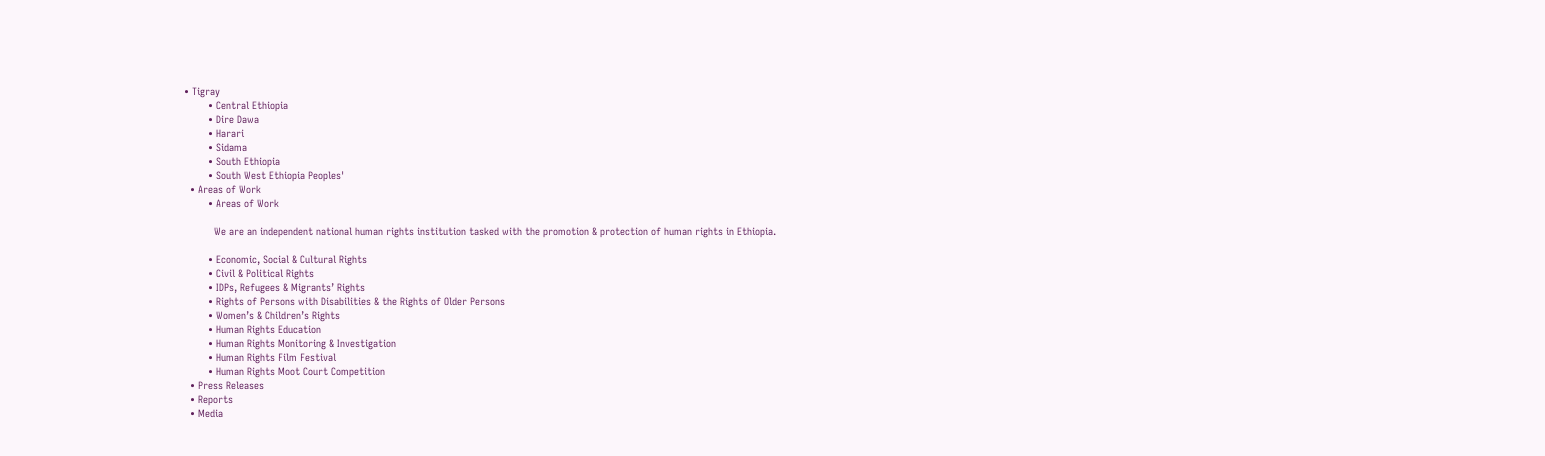• Tigray
        • Central Ethiopia
        • Dire Dawa
        • Harari
        • Sidama
        • South Ethiopia
        • South West Ethiopia Peoples'
  • Areas of Work
        • Areas of Work

          We are an independent national human rights institution tasked with the promotion & protection of human rights in Ethiopia.

        • Economic, Social & Cultural Rights
        • Civil & Political Rights
        • IDPs, Refugees & Migrants’ Rights
        • Rights of Persons with Disabilities & the Rights of Older Persons
        • Women’s & Children’s Rights
        • Human Rights Education
        • Human Rights Monitoring & Investigation
        • Human Rights Film Festival
        • Human Rights Moot Court Competition
  • Press Releases
  • Reports
  • Media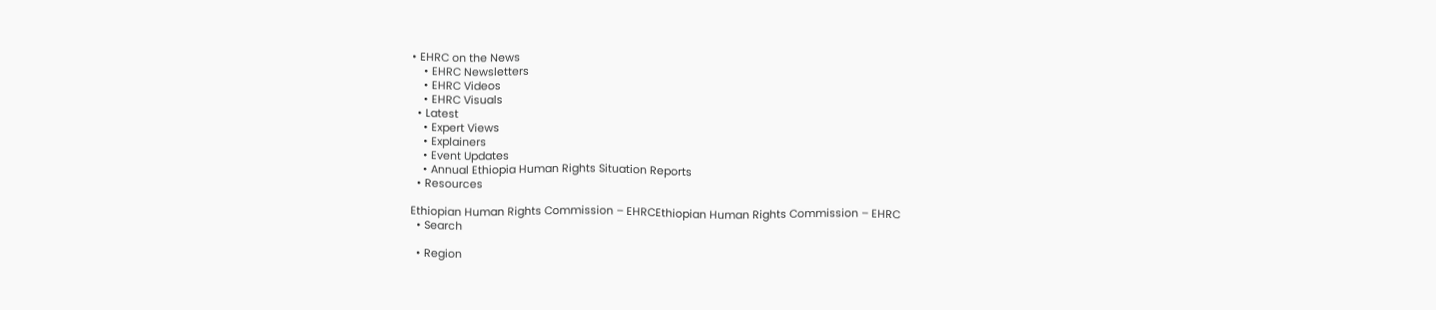• EHRC on the News
    • EHRC Newsletters
    • EHRC Videos
    • EHRC Visuals
  • Latest
    • Expert Views
    • Explainers
    • Event Updates
    • Annual Ethiopia Human Rights Situation Reports
  • Resources

Ethiopian Human Rights Commission – EHRCEthiopian Human Rights Commission – EHRC
  • Search

  • Region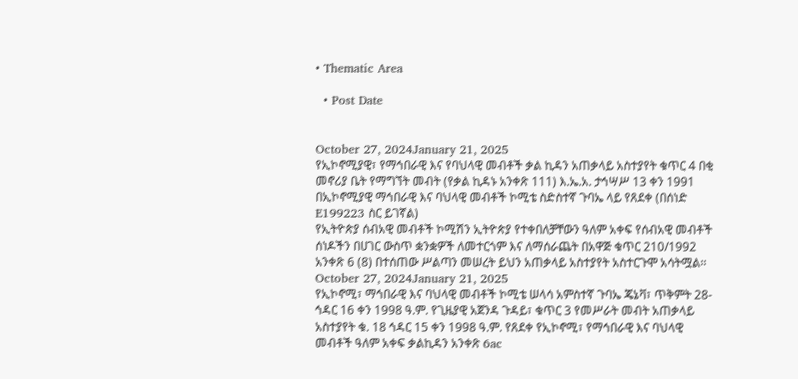• Thematic Area

  • Post Date


October 27, 2024January 21, 2025
የኢኮኖሚያዊ፣ የማኅበራዊ እና የባህላዊ መብቶች ቃል ኪዳን አጠቃላይ አስተያየት ቁጥር 4 በቂ መኖሪያ ቤት የማግኘት መብት (የቃል ኪዳኑ አንቀጽ 111) እ.ኤ.አ. ታኅሣሥ 13 ቀን 1991 በኢኮኖሚያዊ ማኅበራዊ እና ባህላዊ መብቶች ኮሚቴ ስድስተኛ ጉባኤ ላይ የጸደቀ (በሰነድ E199223 ስር ይገኛል)
የኢትዮጵያ ሰብአዊ መብቶች ኮሚሽን ኢትዮጵያ የተቀበለቻቸውን ዓለም አቀፍ የሰብአዊ መብቶች ሰነዶችን በሀገር ውስጥ ቋንቋዎች ለመተርጎም እና ለማሰራጨት በአዋጅ ቁጥር 210/1992 አንቀጽ 6 (8) በተሰጠው ሥልጣን መሠረት ይህን አጠቃላይ አስተያየት አስተርጉሞ አሳትሟል፡፡
October 27, 2024January 21, 2025
የኢኮኖሚ፣ ማኅበራዊ እና ባህላዊ መብቶች ኮሚቴ ሠላሳ አምስተኛ ጉባኤ ጄኔቫ፣ ጥቅምት 28- ኅዳር 16 ቀን 1998 ዓ.ም. የጊዜያዊ አጀንዳ ጉዳይ፣ ቁጥር 3 የመሥራት መብት አጠቃላይ አስተያየት ቁ. 18 ኅዳር 15 ቀን 1998 ዓ.ም. የጸደቀ የኢኮኖሚ፣ የማኅበራዊ እና ባህላዊ መብቶች ዓለም አቀፍ ቃልኪዳን አንቀጽ 6ac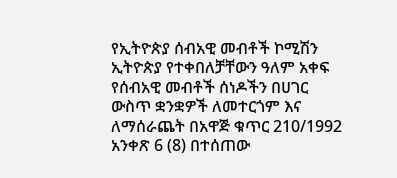የኢትዮጵያ ሰብአዊ መብቶች ኮሚሽን ኢትዮጵያ የተቀበለቻቸውን ዓለም አቀፍ የሰብአዊ መብቶች ሰነዶችን በሀገር ውስጥ ቋንቋዎች ለመተርጎም እና ለማሰራጨት በአዋጅ ቁጥር 210/1992 አንቀጽ 6 (8) በተሰጠው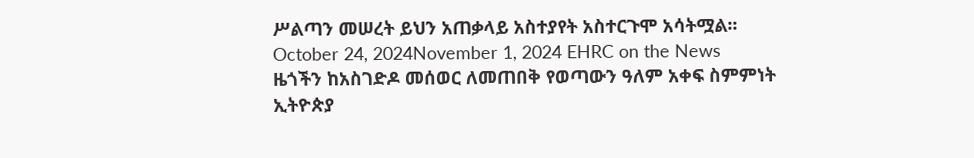ሥልጣን መሠረት ይህን አጠቃላይ አስተያየት አስተርጉሞ አሳትሟል፡፡
October 24, 2024November 1, 2024 EHRC on the News
ዜጎችን ከአስገድዶ መሰወር ለመጠበቅ የወጣውን ዓለም አቀፍ ስምምነት ኢትዮጵያ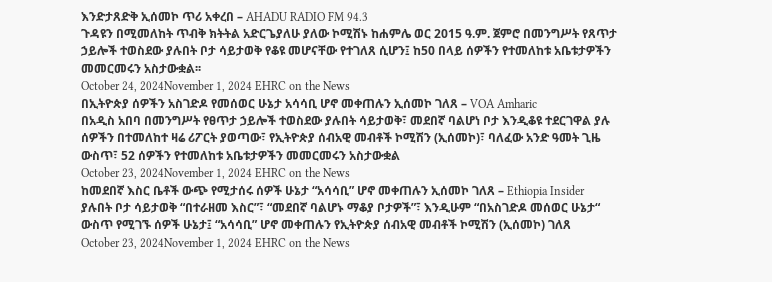እንድታጸድቅ ኢሰመኮ ጥሪ አቀረበ – AHADU RADIO FM 94.3
ጉዳዩን በሚመለከት ጥብቅ ክትትል አድርጌያለሁ ያለው ኮሚሽኑ ከሐምሌ ወር 2015 ዓ.ም. ጀምሮ በመንግሥት የጸጥታ ኃይሎች ተወስደው ያሉበት ቦታ ሳይታወቅ የቆዩ መሆናቸው የተገለጸ ሲሆን፤ ከ50 በላይ ሰዎችን የተመለከቱ አቤቱታዎችን መመርመሩን አስታውቋል፡፡
October 24, 2024November 1, 2024 EHRC on the News
በኢትዮጵያ ሰዎችን አስገድዶ የመሰወር ሁኔታ አሳሳቢ ሆኖ መቀጠሉን ኢሰመኮ ገለጸ – VOA Amharic
በአዲስ አበባ በመንግሥት የፀጥታ ኃይሎች ተወስደው ያሉበት ሳይታወቅ፣ መደበኛ ባልሆነ ቦታ እንዲቆዩ ተደርገዋል ያሉ ሰዎችን በተመለከተ ዛሬ ሪፖርት ያወጣው፣ የኢትዮጵያ ሰብአዊ መብቶች ኮሚሽን (ኢሰመኮ)፣ ባለፈው አንድ ዓመት ጊዜ ውስጥ፣ 52 ሰዎችን የተመለከቱ አቤቱታዎችን መመርመሩን አስታውቋል
October 23, 2024November 1, 2024 EHRC on the News
ከመደበኛ እስር ቤቶች ውጭ የሚታሰሩ ሰዎች ሁኔታ “አሳሳቢ” ሆኖ መቀጠሉን ኢሰመኮ ገለጸ – Ethiopia Insider
ያሉበት ቦታ ሳይታወቅ “በተራዘመ እስር”፣ “መደበኛ ባልሆኑ ማቆያ ቦታዎች”፣ እንዲሁም “በአስገድዶ መሰወር ሁኔታ“ ውስጥ የሚገኙ ሰዎች ሁኔታ፤ “አሳሳቢ” ሆኖ መቀጠሉን የኢትዮጵያ ሰብአዊ መብቶች ኮሚሽን (ኢሰመኮ) ገለጸ
October 23, 2024November 1, 2024 EHRC on the News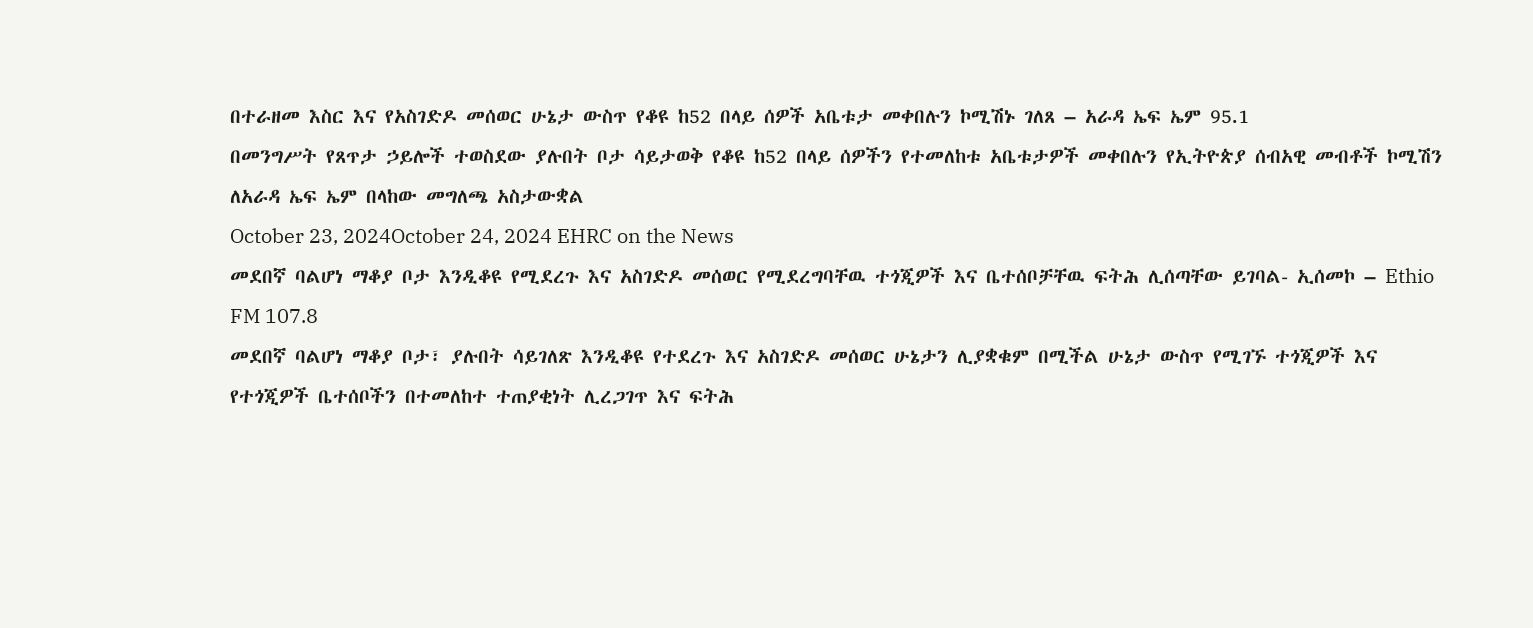በተራዘመ እስር እና የአስገድዶ መሰወር ሁኔታ ውስጥ የቆዩ ከ52 በላይ ሰዎች አቤቱታ መቀበሉን ኮሚሽኑ ገለጸ – አራዳ ኤፍ ኤም 95.1
በመንግሥት የጸጥታ ኃይሎች ተወስደው ያሉበት ቦታ ሳይታወቅ የቆዩ ከ52 በላይ ሰዎችን የተመለከቱ አቤቱታዎች መቀበሉን የኢትዮጵያ ሰብአዊ መብቶች ኮሚሽን ለአራዳ ኤፍ ኤም በላከው መግለጫ አስታውቋል
October 23, 2024October 24, 2024 EHRC on the News
መደበኛ ባልሆነ ማቆያ ቦታ እንዲቆዩ የሚደረጉ እና አስገድዶ መሰወር የሚደረግባቸዉ ተጎጂዎች እና ቤተሰቦቻቸዉ ፍትሕ ሊሰጣቸው ይገባል- ኢሰመኮ – Ethio FM 107.8
መደበኛ ባልሆነ ማቆያ ቦታ፣ ያሉበት ሳይገለጽ እንዲቆዩ የተደረጉ እና አስገድዶ መሰወር ሁኔታን ሊያቋቁም በሚችል ሁኔታ ውስጥ የሚገኙ ተጎጂዎች እና የተጎጂዎች ቤተሰቦችን በተመለከተ ተጠያቂነት ሊረጋገጥ እና ፍትሕ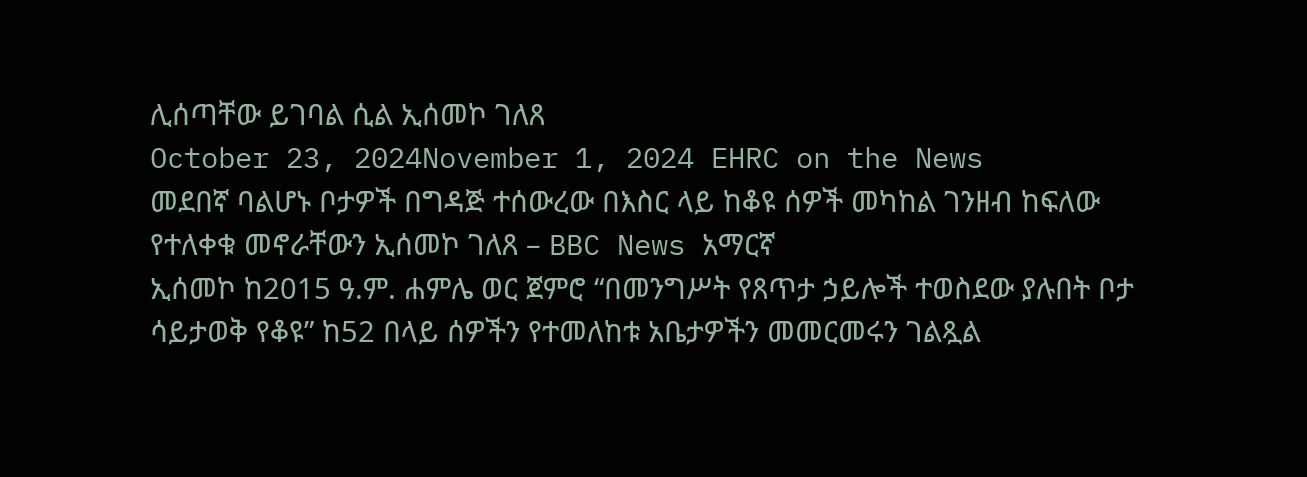ሊሰጣቸው ይገባል ሲል ኢሰመኮ ገለጸ
October 23, 2024November 1, 2024 EHRC on the News
መደበኛ ባልሆኑ ቦታዎች በግዳጅ ተሰውረው በእስር ላይ ከቆዩ ሰዎች መካከል ገንዘብ ከፍለው የተለቀቁ መኖራቸውን ኢሰመኮ ገለጸ – BBC News አማርኛ
ኢሰመኮ ከ2015 ዓ.ም. ሐምሌ ወር ጀምሮ “በመንግሥት የጸጥታ ኃይሎች ተወስደው ያሉበት ቦታ ሳይታወቅ የቆዩ” ከ52 በላይ ሰዎችን የተመለከቱ አቤታዎችን መመርመሩን ገልጿል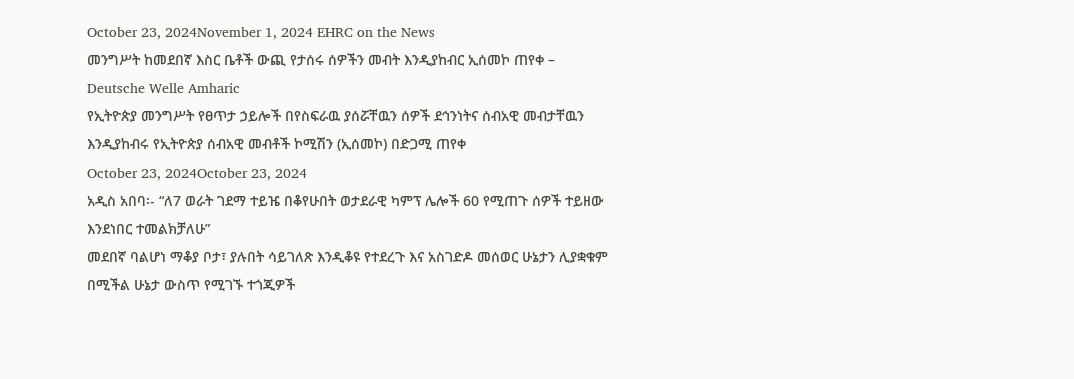October 23, 2024November 1, 2024 EHRC on the News
መንግሥት ከመደበኛ እስር ቤቶች ውጪ የታሰሩ ሰዎችን መብት እንዲያከብር ኢሰመኮ ጠየቀ – Deutsche Welle Amharic
የኢትዮጵያ መንግሥት የፀጥታ ኃይሎች በየስፍራዉ ያሰሯቸዉን ሰዎች ደኅንነትና ሰብአዊ መብታቸዉን እንዲያከብሩ የኢትዮጵያ ሰብአዊ መብቶች ኮሚሽን (ኢሰመኮ) በድጋሚ ጠየቀ
October 23, 2024October 23, 2024
አዲስ አበባ፡- “ለ7 ወራት ገደማ ተይዤ በቆየሁበት ወታደራዊ ካምፕ ሌሎች 60 የሚጠጉ ሰዎች ተይዘው እንደነበር ተመልክቻለሁ”
መደበኛ ባልሆነ ማቆያ ቦታ፣ ያሉበት ሳይገለጽ እንዲቆዩ የተደረጉ እና አስገድዶ መሰወር ሁኔታን ሊያቋቁም በሚችል ሁኔታ ውስጥ የሚገኙ ተጎጂዎች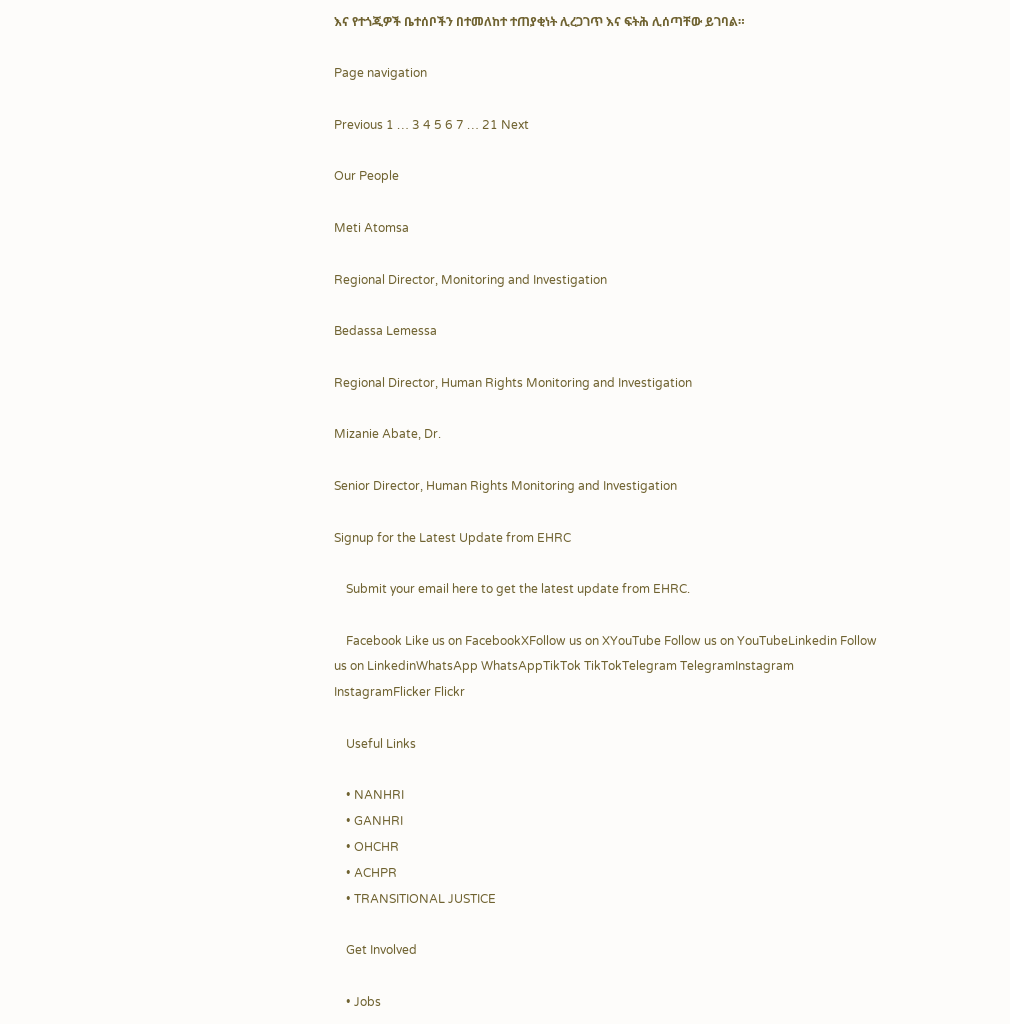እና የተጎጂዎች ቤተሰቦችን በተመለከተ ተጠያቂነት ሊረጋገጥ እና ፍትሕ ሊሰጣቸው ይገባል።

Page navigation

Previous 1 … 3 4 5 6 7 … 21 Next

Our People

Meti Atomsa

Regional Director, Monitoring and Investigation

Bedassa Lemessa

Regional Director, Human Rights Monitoring and Investigation

Mizanie Abate, Dr.

Senior Director, Human Rights Monitoring and Investigation

Signup for the Latest Update from EHRC

    Submit your email here to get the latest update from EHRC.

    Facebook Like us on FacebookXFollow us on XYouTube Follow us on YouTubeLinkedin Follow us on LinkedinWhatsApp WhatsAppTikTok TikTokTelegram TelegramInstagram InstagramFlicker Flickr

    Useful Links

    • NANHRI
    • GANHRI
    • OHCHR
    • ACHPR
    • TRANSITIONAL JUSTICE

    Get Involved

    • Jobs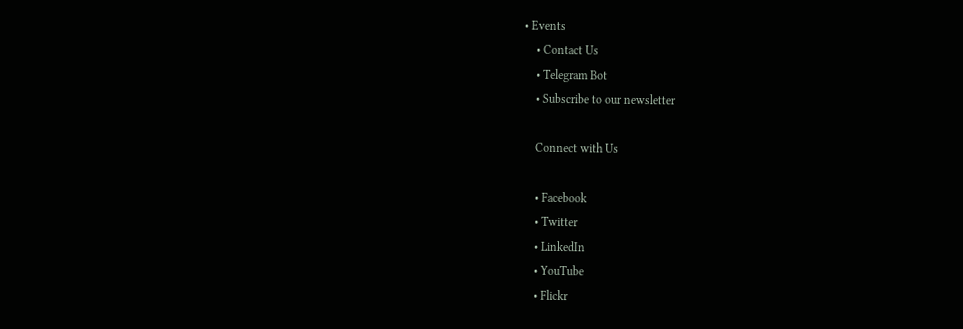• Events
    • Contact Us
    • Telegram Bot
    • Subscribe to our newsletter

    Connect with Us

    • Facebook
    • Twitter
    • LinkedIn
    • YouTube
    • Flickr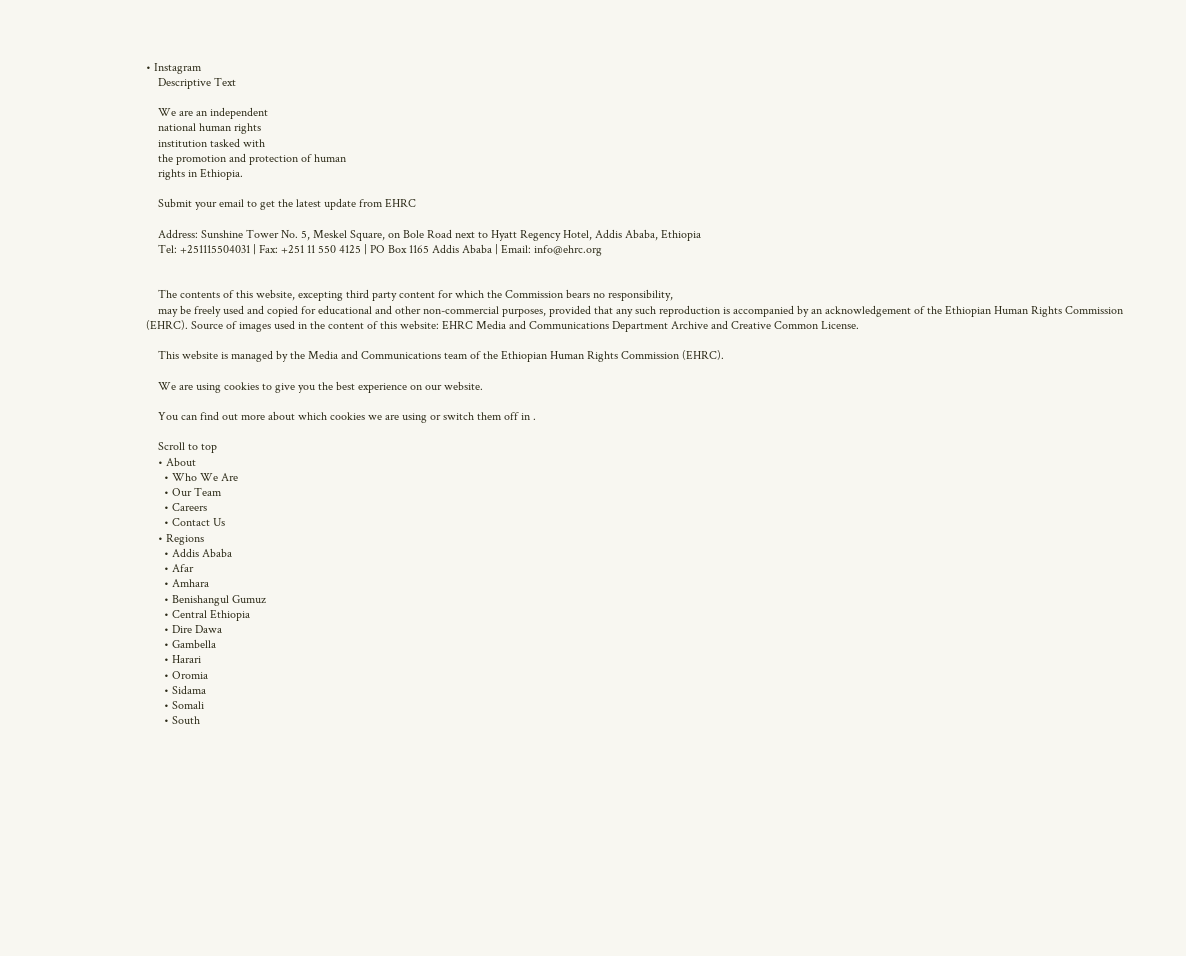• Instagram
    Descriptive Text

    We are an independent
    national human rights
    institution tasked with
    the promotion and protection of human
    rights in Ethiopia.

    Submit your email to get the latest update from EHRC

    Address: Sunshine Tower No. 5, Meskel Square, on Bole Road next to Hyatt Regency Hotel, Addis Ababa, Ethiopia
    Tel: +251115504031 | Fax: +251 11 550 4125 | PO Box 1165 Addis Ababa | Email: info@ehrc.org


    The contents of this website, excepting third party content for which the Commission bears no responsibility,
    may be freely used and copied for educational and other non-commercial purposes, provided that any such reproduction is accompanied by an acknowledgement of the Ethiopian Human Rights Commission (EHRC). Source of images used in the content of this website: EHRC Media and Communications Department Archive and Creative Common License.

    This website is managed by the Media and Communications team of the Ethiopian Human Rights Commission (EHRC).

    We are using cookies to give you the best experience on our website.

    You can find out more about which cookies we are using or switch them off in .

    Scroll to top
    • About
      • Who We Are
      • Our Team
      • Careers
      • Contact Us
    • Regions
      • Addis Ababa
      • Afar
      • Amhara
      • Benishangul Gumuz
      • Central Ethiopia
      • Dire Dawa
      • Gambella
      • Harari
      • Oromia
      • Sidama
      • Somali
      • South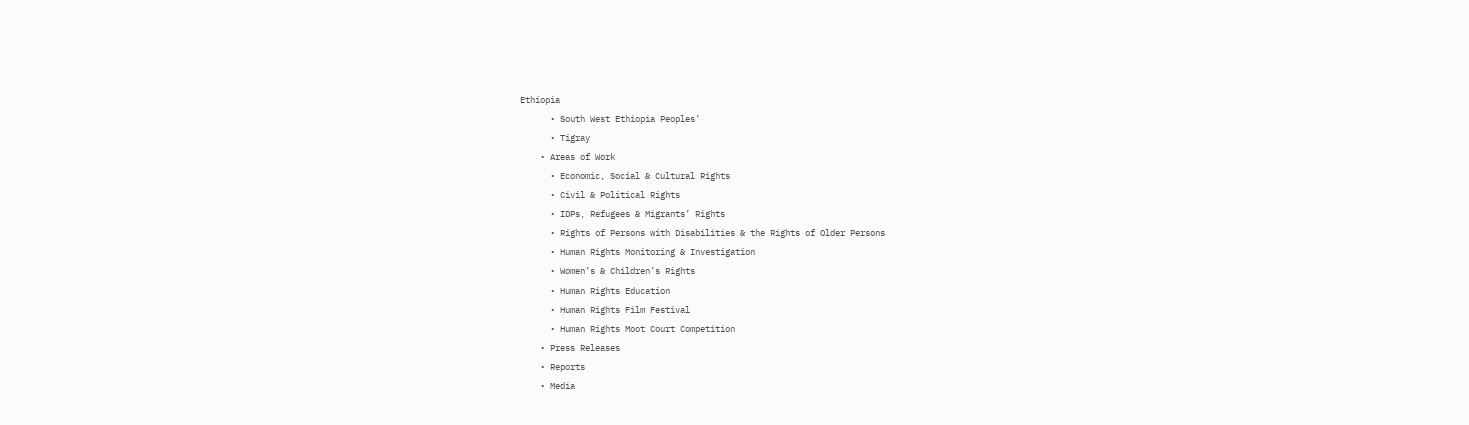Ethiopia
      • South West Ethiopia Peoples’
      • Tigray
    • Areas of Work
      • Economic, Social & Cultural Rights
      • Civil & Political Rights
      • IDPs, Refugees & Migrants’ Rights
      • Rights of Persons with Disabilities & the Rights of Older Persons
      • Human Rights Monitoring & Investigation
      • Women’s & Children’s Rights
      • Human Rights Education
      • Human Rights Film Festival
      • Human Rights Moot Court Competition
    • Press Releases
    • Reports
    • Media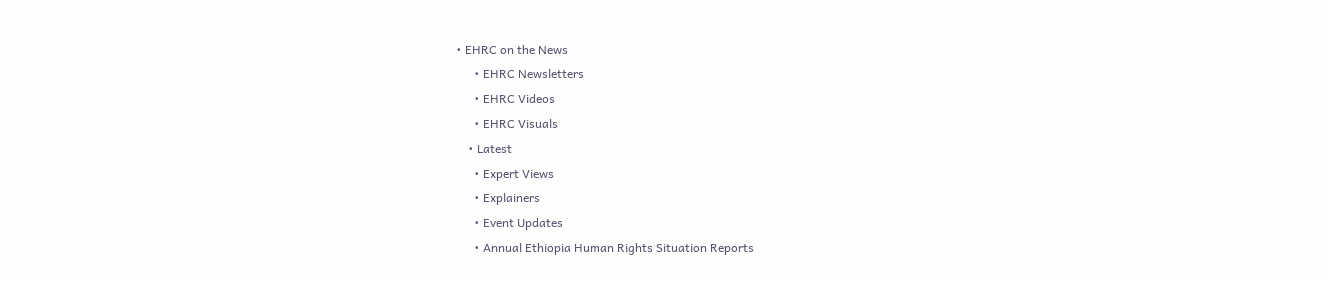• EHRC on the News
      • EHRC Newsletters
      • EHRC Videos
      • EHRC Visuals
    • Latest
      • Expert Views
      • Explainers
      • Event Updates
      • Annual Ethiopia Human Rights Situation Reports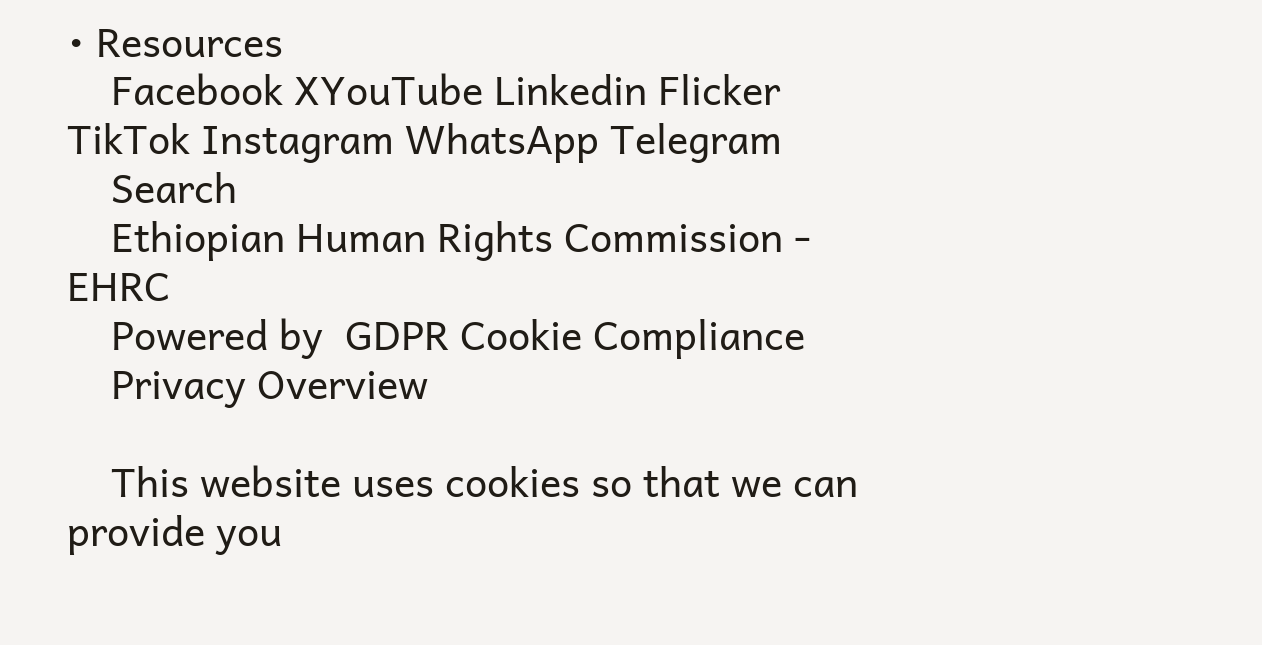• Resources
    Facebook XYouTube Linkedin Flicker TikTok Instagram WhatsApp Telegram
    Search
    Ethiopian Human Rights Commission - EHRC
    Powered by  GDPR Cookie Compliance
    Privacy Overview

    This website uses cookies so that we can provide you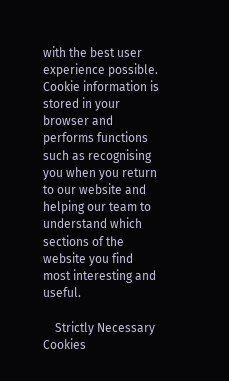with the best user experience possible. Cookie information is stored in your browser and performs functions such as recognising you when you return to our website and helping our team to understand which sections of the website you find most interesting and useful.

    Strictly Necessary Cookies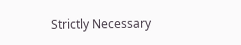Strictly Necessary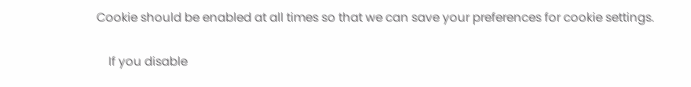Cookie should be enabled at all times so that we can save your preferences for cookie settings.

    If you disable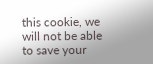this cookie, we will not be able to save your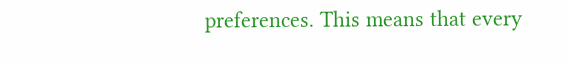preferences. This means that every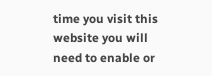time you visit this website you will need to enable or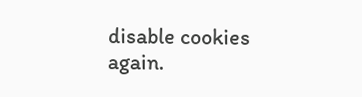disable cookies again.